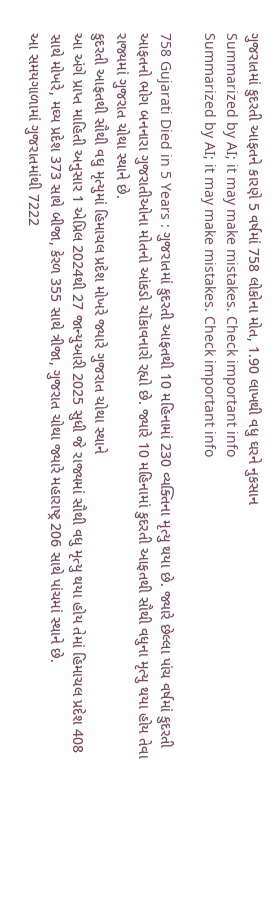ગુજરાતમાં કુદરતી આફતને કારણે 5 વર્ષમાં 758 લોકોના મોત, 1.90 લાખથી વધુ ઘરને નુકસાન
Summarized by AI; it may make mistakes. Check important info
Summarized by AI; it may make mistakes. Check important info

758 Gujarati Died in 5 Years : ગુજરાતમાં કુદરતી આફતથી 10 મહિનામાં 230 વ્યક્તિના મૃત્યુ થયા છે. જ્યારે છેલ્લા પાંચ વર્ષમાં કુદરતી આફતનો ભોગ બનનારા ગુજરાતીઓના મોતનો આંકડો ચોંકાવનારો રહ્યો છે. જ્યારે 10 મહિનામાં કુદરતી આફતથી સૌથી વધુના મૃત્યુ થયા હોય તેવા રાજ્યમાં ગુજરાત ચોથા સ્થાને છે.
કુદરતી આફતથી સૌથી વઘુ મૃત્યુમાં હિમાચલ પ્રદેશ મોખરે જ્યારે ગુજરાત ચોથા સ્થાને
આ અંગે પ્રાપ્ત માહિતી અનુસાર 1 એપ્રિલ 2024થી 27 જાન્યુઆરી 2025 સુધી જે રાજ્યમાં સૌથી વધુ મૃત્યુ થયા હોય તેમાં હિમાચલ પ્રદેશ 408 સાથે મોખરે, મઘ્ય પ્રદેશ 373 સાથે બીજા, કેરળ 355 સાથે ત્રીજા, ગુજરાત ચોથા જ્યારે મહારાષ્ટ્ર 206 સાથે પાંચમાં સ્થાને છે.
આ સમયગાળામાં ગુજરાતમાંથી 7222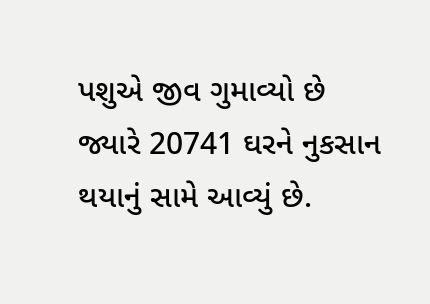પશુએ જીવ ગુમાવ્યો છે જ્યારે 20741 ઘરને નુકસાન થયાનું સામે આવ્યું છે.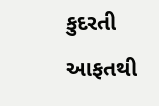કુદરતી આફતથી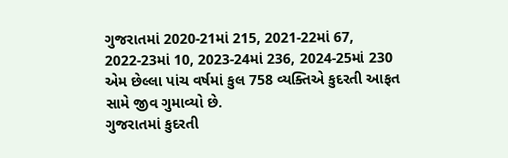ગુજરાતમાં 2020-21માં 215, 2021-22માં 67, 2022-23માં 10, 2023-24માં 236, 2024-25માં 230 એમ છેલ્લા પાંચ વર્ષમાં કુલ 758 વ્યક્તિએ કુદરતી આફત સામે જીવ ગુમાવ્યો છે.
ગુજરાતમાં કુદરતી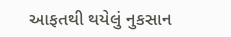આફતથી થયેલું નુકસાન